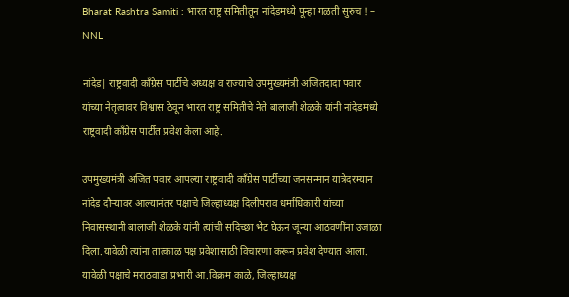Bharat Rashtra Samiti : भारत राष्ट्र समितीतून नांदेडमध्ये पून्हा गळती सुरुच ! – NNL

नांदेड| राष्ट्रवादी काँग्रेस पार्टीचे अध्यक्ष व राज्याचे उपमुख्यमंत्री अजितदादा पवार यांच्या नेतृत्वावर विश्वास ठेवून भारत राष्ट्र समितीचे नेते बालाजी शेळके यांनी नांदेडमध्ये राष्ट्रवादी काँग्रेस पार्टीत प्रवेश केला आहे.

उपमुख्यमंत्री अजित पवार आपल्या राष्ट्रवादी काँग्रेस पार्टीच्या जनसन्मान यात्रेदरम्यान नांदेड दौर्‍यावर आल्यानंतर पक्षाचे जिल्हाध्यक्ष दिलीपराव धर्माधिकारी यांच्या निवासस्थानी बालाजी शेळके यांनी त्यांची सदिच्छा भेट घेऊन जून्या आठवणींना उजाळा दिला.यावेळी त्यांना तात्काळ पक्ष प्रवेशासाठी विचारणा करून प्रवेश देण्यात आला. यावेळी पक्षाचे मराठवाडा प्रभारी आ.विक्रम काळे, जिल्हाध्यक्ष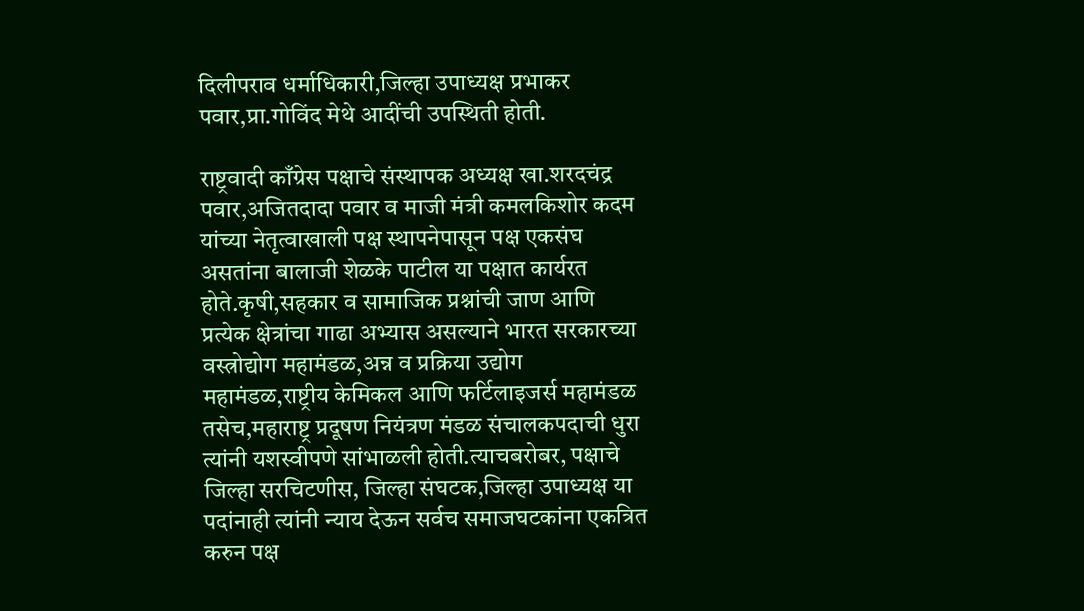दिलीपराव धर्माधिकारी,जिल्हा उपाध्यक्ष प्रभाकर पवार,प्रा.गोविंद मेथे आदींची उपस्थिती होती.

राष्ट्रवादी काँग्रेस पक्षाचे संस्थापक अध्यक्ष खा.शरदचंद्र पवार,अजितदादा पवार व माजी मंत्री कमलकिशोर कदम यांच्या नेतृत्वाखाली पक्ष स्थापनेपासून पक्ष एकसंघ असतांना बालाजी शेळके पाटील या पक्षात कार्यरत होते.कृषी,सहकार व सामाजिक प्रश्नांची जाण आणि प्रत्येक क्षेत्रांचा गाढा अभ्यास असल्याने भारत सरकारच्या वस्त्रोद्योग महामंडळ,अन्न व प्रक्रिया उद्योग महामंडळ,राष्ट्रीय केमिकल आणि फर्टिलाइजर्स महामंडळ तसेच,महाराष्ट्र प्रदूषण नियंत्रण मंडळ संचालकपदाची धुरा त्यांनी यशस्वीपणे सांभाळली होती.त्याचबरोबर, पक्षाचे जिल्हा सरचिटणीस, जिल्हा संघटक,जिल्हा उपाध्यक्ष या पदांनाही त्यांनी न्याय देऊन सर्वच समाजघटकांना एकत्रित करुन पक्ष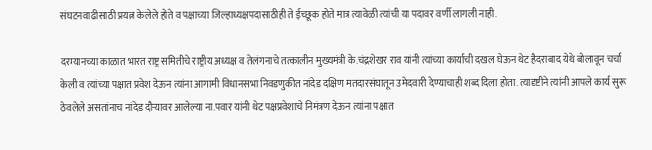संघटनवाढीसाठी प्रयत्न केलेले होते व पक्षाच्या जिल्हाध्यक्षपदासाठीही ते ईच्छूक होते मात्र त्यावेळी त्यांची या पदावर वर्णी लागली नाही.

दरम्यानच्या काळात भारत राष्ट्र समितीचे राष्ट्रीय अध्यक्ष व तेलंगनाचे तत्कालीन मुख्यमंत्री के.चंद्रशेखर राव यांनी त्यांच्या कार्याची दखल घेऊन थेट हैदराबाद येथे बोलावून चर्चा केली व त्यांच्या पक्षात प्रवेश देऊन त्यांना आगामी विधानसभा निवडणुकीत नांदेड दक्षिण मतदारसंघातून उमेदवारी देण्याचाही शब्द दिला होता. त्यादृष्टीने त्यांनी आपले कार्य सुरू ठेवलेले असतांनाच नांदेड दौर्‍यावर आलेल्या ना.पवार यांनी थेट पक्षप्रवेशाचे निमंत्रण देऊन त्यांना पक्षात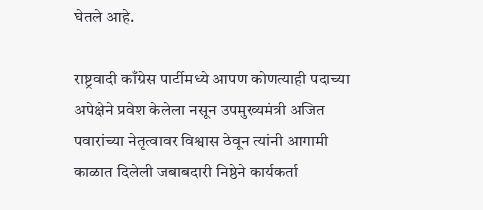घेतले आहे.

राष्ट्रवादी काँग्रेस पार्टीमध्ये आपण कोणत्याही पदाच्या अपेक्षेने प्रवेश केलेला नसून उपमुख्यमंत्री अजित पवारांच्या नेतृत्वावर विश्वास ठेवून त्यांनी आगामी काळात दिलेली जबाबदारी निष्ठेने कार्यकर्ता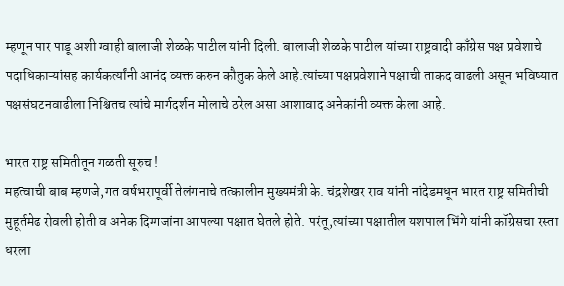म्हणून पार पाडू अशी ग्वाही बालाजी शेळके पाटील यांनी दिली. बालाजी शेळके पाटील यांच्या राष्ट्रवादी काँग्रेस पक्ष प्रवेशाचे पदाधिकाऱ्यांसह कार्यकर्त्यांनी आनंद व्यक्त करुन कौतुक केले आहे.त्यांच्या पक्षप्रवेशाने पक्षाची ताकद वाढली असून भविष्यात पक्षसंघटनवाढीला निश्चितच त्यांचे मार्गदर्शन मोलाचे ठरेल असा आशावाद अनेकांनी व्यक्त केला आहे.

भारत राष्ट्र समितीतून गळती सूरुच !
महत्वाची बाब म्हणजे,गत वर्षभरापूर्वी तेलंगनाचे तत्कालीन मुख्यमंत्री के. चंद्रशेखर राव यांनी नांदेडमधून भारत राष्ट्र समितीची मुहूर्तमेढ रोवली होती व अनेक दिग्गजांना आपल्या पक्षात घेतले होते. परंतू,त्यांच्या पक्षातील यशपाल भिंगे यांनी कॉग्रेसचा रस्ता धरला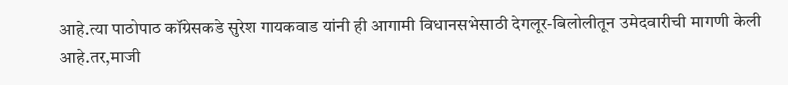आहे.त्या पाठोपाठ कॉग्रेसकडे सुरेश गायकवाड यांनी ही आगामी विधानसभेसाठी देगलूर-बिलोलीतून उमेदवारीची मागणी केली आहे.तर,माजी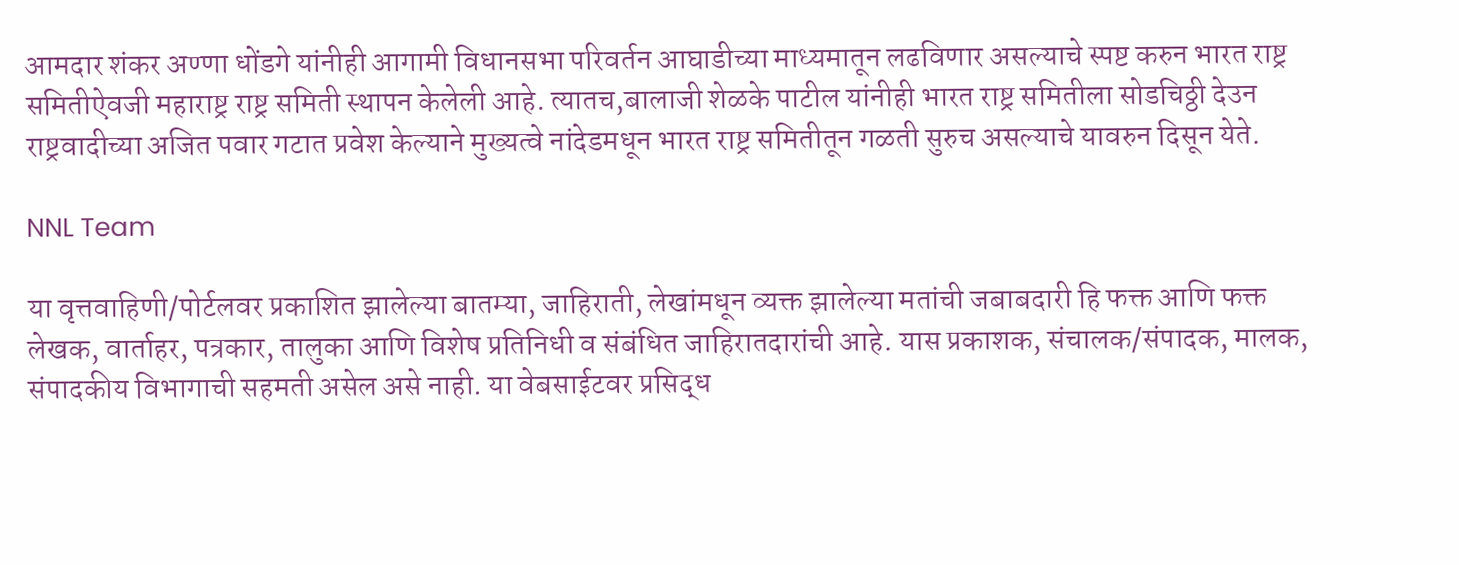आमदार शंकर अण्णा धोंडगे यांनीही आगामी विधानसभा परिवर्तन आघाडीच्या माध्यमातून लढविणार असल्याचे स्पष्ट करुन भारत राष्ट्र समितीऐवजी महाराष्ट्र राष्ट्र समिती स्थापन केलेली आहे. त्यातच,बालाजी शेळके पाटील यांनीही भारत राष्ट्र समितीला सोडचिठ्ठी देउन राष्ट्रवादीच्या अजित पवार गटात प्रवेश केल्याने मुख्यत्वे नांदेडमधून भारत राष्ट्र समितीतून गळती सुरुच असल्याचे यावरुन दिसून येते.

NNL Team

या वृत्तवाहिणी/पोर्टलवर प्रकाशित झालेल्या बातम्या, जाहिराती, लेखांमधून व्यक्त झालेल्या मतांची जबाबदारी हि फक्त आणि फक्त लेखक, वार्ताहर, पत्रकार, तालुका आणि विशेष प्रतिनिधी व संबंधित जाहिरातदारांची आहे. यास प्रकाशक, संचालक/संपादक, मालक, संपादकीय विभागाची सहमती असेल असे नाही. या वेबसाईटवर प्रसिद्ध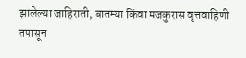झालेल्या जाहिराती, बातम्या किंवा मजकुरास वृत्तवाहिणी तपासून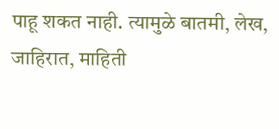पाहू शकत नाही. त्यामुळे बातमी, लेख, जाहिरात, माहिती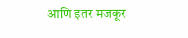आणि इतर मजकूर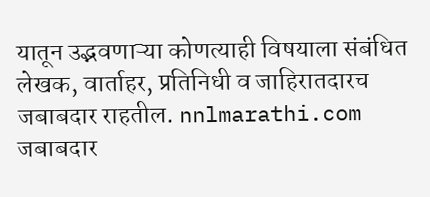यातून उद्भवणाऱ्या कोणत्याही विषयाला संबंधित लेखक, वार्ताहर, प्रतिनिधी व जाहिरातदारच जबाबदार राहतील. nnlmarathi.com जबाबदार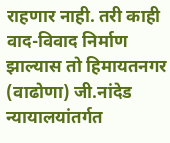राहणार नाही. तरी काही वाद-विवाद निर्माण झाल्यास तो हिमायतनगर (वाढोणा) जी.नांदेड न्यायालयांतर्गत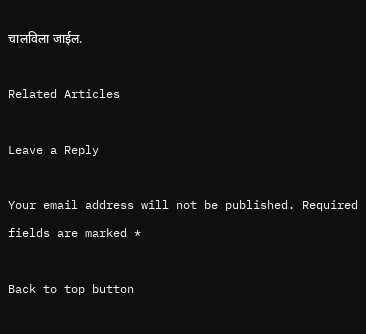चालविला जाईल.

Related Articles

Leave a Reply

Your email address will not be published. Required fields are marked *

Back to top button